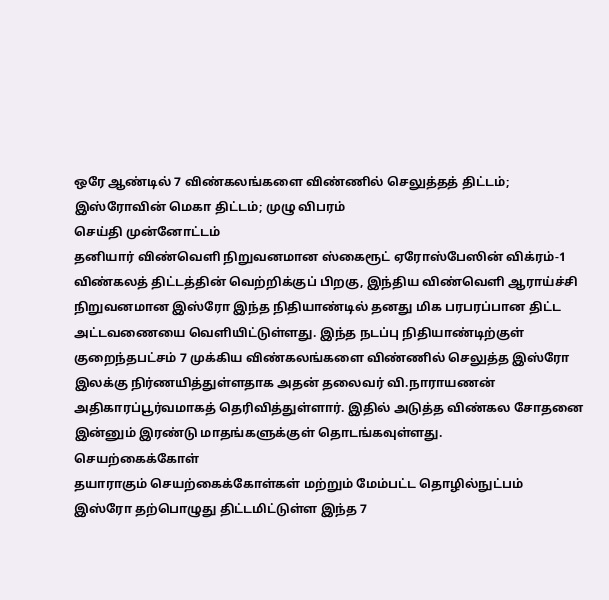ஒரே ஆண்டில் 7 விண்கலங்களை விண்ணில் செலுத்தத் திட்டம்; இஸ்ரோவின் மெகா திட்டம்; முழு விபரம்
செய்தி முன்னோட்டம்
தனியார் விண்வெளி நிறுவனமான ஸ்கைரூட் ஏரோஸ்பேஸின் விக்ரம்-1 விண்கலத் திட்டத்தின் வெற்றிக்குப் பிறகு, இந்திய விண்வெளி ஆராய்ச்சி நிறுவனமான இஸ்ரோ இந்த நிதியாண்டில் தனது மிக பரபரப்பான திட்ட அட்டவணையை வெளியிட்டுள்ளது. இந்த நடப்பு நிதியாண்டிற்குள் குறைந்தபட்சம் 7 முக்கிய விண்கலங்களை விண்ணில் செலுத்த இஸ்ரோ இலக்கு நிர்ணயித்துள்ளதாக அதன் தலைவர் வி.நாராயணன் அதிகாரப்பூர்வமாகத் தெரிவித்துள்ளார். இதில் அடுத்த விண்கல சோதனை இன்னும் இரண்டு மாதங்களுக்குள் தொடங்கவுள்ளது.
செயற்கைக்கோள்
தயாராகும் செயற்கைக்கோள்கள் மற்றும் மேம்பட்ட தொழில்நுட்பம்
இஸ்ரோ தற்பொழுது திட்டமிட்டுள்ள இந்த 7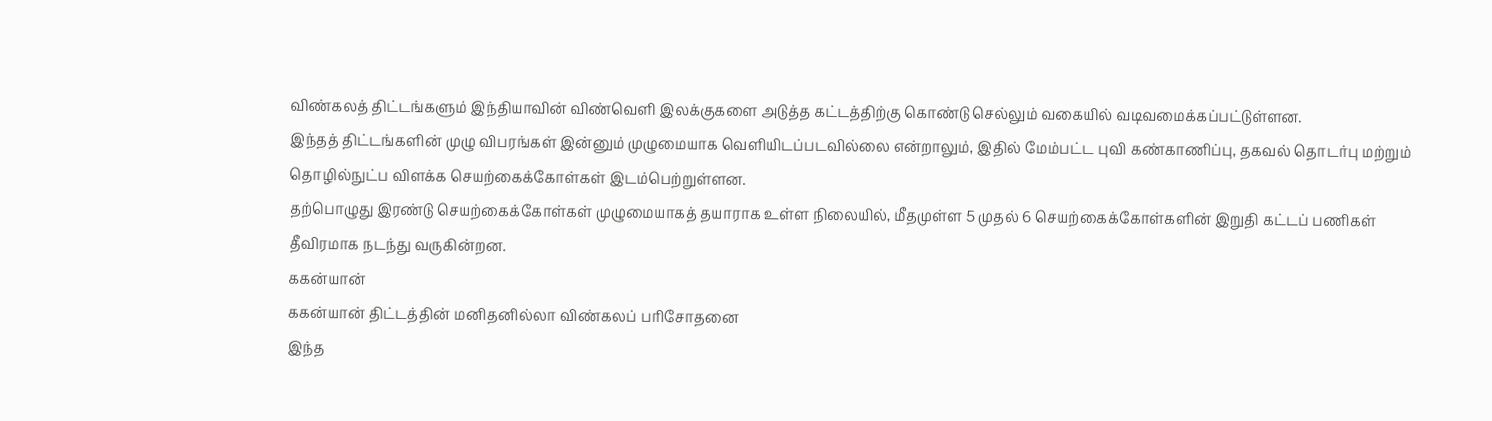விண்கலத் திட்டங்களும் இந்தியாவின் விண்வெளி இலக்குகளை அடுத்த கட்டத்திற்கு கொண்டு செல்லும் வகையில் வடிவமைக்கப்பட்டுள்ளன.
இந்தத் திட்டங்களின் முழு விபரங்கள் இன்னும் முழுமையாக வெளியிடப்படவில்லை என்றாலும், இதில் மேம்பட்ட புவி கண்காணிப்பு, தகவல் தொடர்பு மற்றும் தொழில்நுட்ப விளக்க செயற்கைக்கோள்கள் இடம்பெற்றுள்ளன.
தற்பொழுது இரண்டு செயற்கைக்கோள்கள் முழுமையாகத் தயாராக உள்ள நிலையில், மீதமுள்ள 5 முதல் 6 செயற்கைக்கோள்களின் இறுதி கட்டப் பணிகள் தீவிரமாக நடந்து வருகின்றன.
ககன்யான்
ககன்யான் திட்டத்தின் மனிதனில்லா விண்கலப் பரிசோதனை
இந்த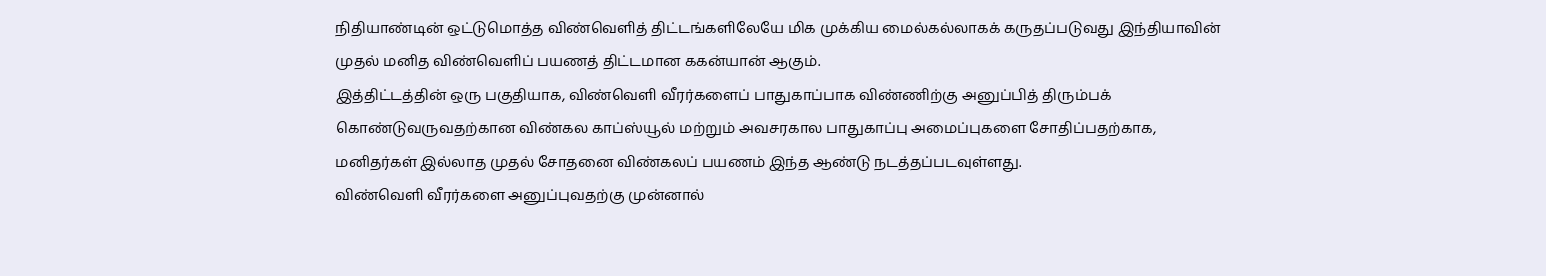நிதியாண்டின் ஒட்டுமொத்த விண்வெளித் திட்டங்களிலேயே மிக முக்கிய மைல்கல்லாகக் கருதப்படுவது இந்தியாவின் முதல் மனித விண்வெளிப் பயணத் திட்டமான ககன்யான் ஆகும்.
இத்திட்டத்தின் ஒரு பகுதியாக, விண்வெளி வீரர்களைப் பாதுகாப்பாக விண்ணிற்கு அனுப்பித் திரும்பக் கொண்டுவருவதற்கான விண்கல காப்ஸ்யூல் மற்றும் அவசரகால பாதுகாப்பு அமைப்புகளை சோதிப்பதற்காக, மனிதர்கள் இல்லாத முதல் சோதனை விண்கலப் பயணம் இந்த ஆண்டு நடத்தப்படவுள்ளது.
விண்வெளி வீரர்களை அனுப்புவதற்கு முன்னால்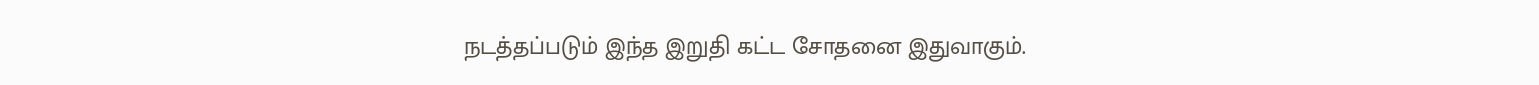நடத்தப்படும் இந்த இறுதி கட்ட சோதனை இதுவாகும்.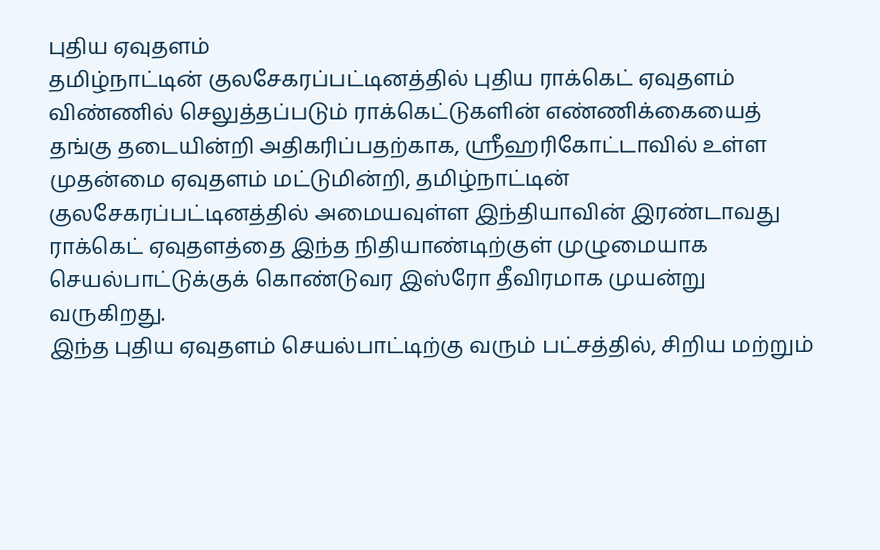புதிய ஏவுதளம்
தமிழ்நாட்டின் குலசேகரப்பட்டினத்தில் புதிய ராக்கெட் ஏவுதளம்
விண்ணில் செலுத்தப்படும் ராக்கெட்டுகளின் எண்ணிக்கையைத் தங்கு தடையின்றி அதிகரிப்பதற்காக, ஸ்ரீஹரிகோட்டாவில் உள்ள முதன்மை ஏவுதளம் மட்டுமின்றி, தமிழ்நாட்டின் குலசேகரப்பட்டினத்தில் அமையவுள்ள இந்தியாவின் இரண்டாவது ராக்கெட் ஏவுதளத்தை இந்த நிதியாண்டிற்குள் முழுமையாக செயல்பாட்டுக்குக் கொண்டுவர இஸ்ரோ தீவிரமாக முயன்று வருகிறது.
இந்த புதிய ஏவுதளம் செயல்பாட்டிற்கு வரும் பட்சத்தில், சிறிய மற்றும்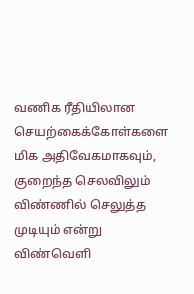வணிக ரீதியிலான செயற்கைக்கோள்களை மிக அதிவேகமாகவும், குறைந்த செலவிலும் விண்ணில் செலுத்த முடியும் என்று விண்வெளி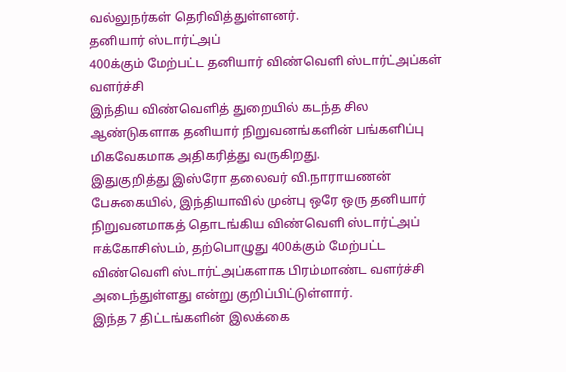வல்லுநர்கள் தெரிவித்துள்ளனர்.
தனியார் ஸ்டார்ட்அப்
400க்கும் மேற்பட்ட தனியார் விண்வெளி ஸ்டார்ட்அப்கள் வளர்ச்சி
இந்திய விண்வெளித் துறையில் கடந்த சில ஆண்டுகளாக தனியார் நிறுவனங்களின் பங்களிப்பு மிகவேகமாக அதிகரித்து வருகிறது.
இதுகுறித்து இஸ்ரோ தலைவர் வி.நாராயணன் பேசுகையில், இந்தியாவில் முன்பு ஒரே ஒரு தனியார் நிறுவனமாகத் தொடங்கிய விண்வெளி ஸ்டார்ட்அப் ஈக்கோசிஸ்டம், தற்பொழுது 400க்கும் மேற்பட்ட விண்வெளி ஸ்டார்ட்அப்களாக பிரம்மாண்ட வளர்ச்சி அடைந்துள்ளது என்று குறிப்பிட்டுள்ளார்.
இந்த 7 திட்டங்களின் இலக்கை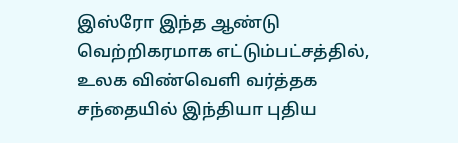இஸ்ரோ இந்த ஆண்டு வெற்றிகரமாக எட்டும்பட்சத்தில், உலக விண்வெளி வர்த்தக சந்தையில் இந்தியா புதிய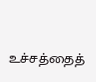உச்சத்தைத்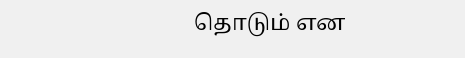தொடும் என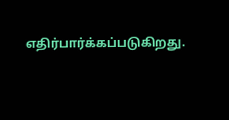எதிர்பார்க்கப்படுகிறது.